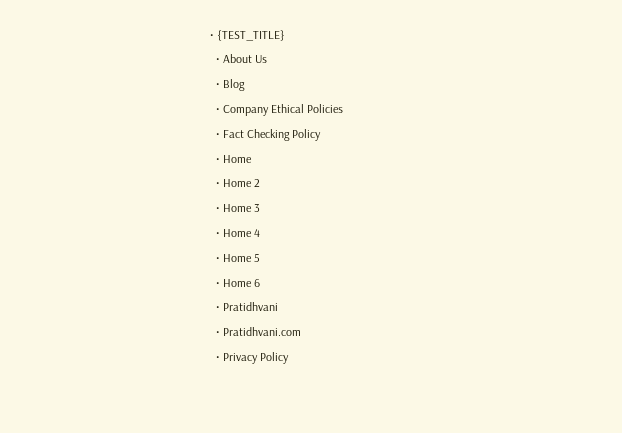• {TEST_TITLE}
  • About Us
  • Blog
  • Company Ethical Policies
  • Fact Checking Policy
  • Home
  • Home 2
  • Home 3
  • Home 4
  • Home 5
  • Home 6
  • Pratidhvani
  • Pratidhvani.com
  • Privacy Policy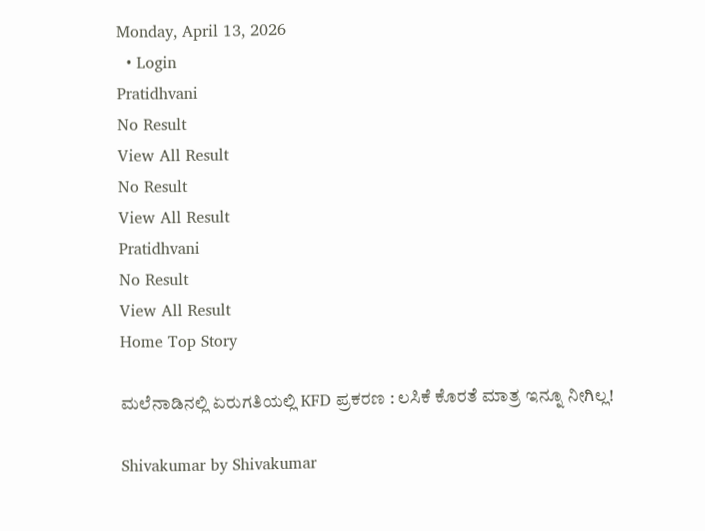Monday, April 13, 2026
  • Login
Pratidhvani
No Result
View All Result
No Result
View All Result
Pratidhvani
No Result
View All Result
Home Top Story

ಮಲೆನಾಡಿನಲ್ಲಿ ಏರುಗತಿಯಲ್ಲಿ KFD ಪ್ರಕರಣ : ಲಸಿಕೆ ಕೊರತೆ ಮಾತ್ರ ಇನ್ನೂ ನೀಗಿಲ್ಲ!

Shivakumar by Shivakumar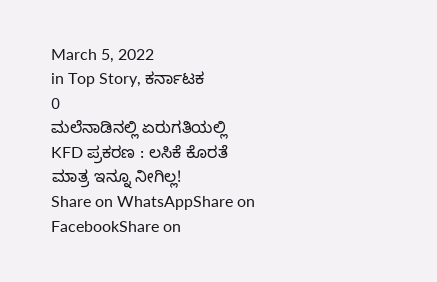March 5, 2022
in Top Story, ಕರ್ನಾಟಕ
0
ಮಲೆನಾಡಿನಲ್ಲಿ ಏರುಗತಿಯಲ್ಲಿ KFD ಪ್ರಕರಣ : ಲಸಿಕೆ ಕೊರತೆ ಮಾತ್ರ ಇನ್ನೂ ನೀಗಿಲ್ಲ!
Share on WhatsAppShare on FacebookShare on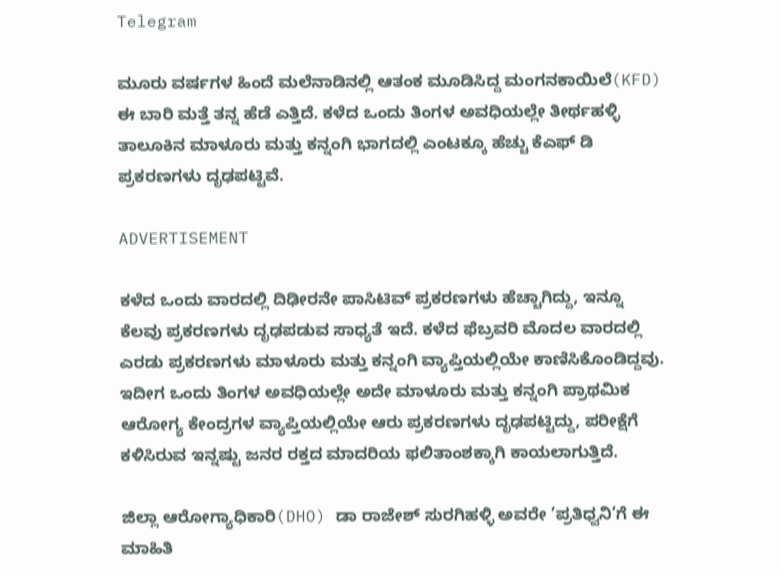Telegram

ಮೂರು ವರ್ಷಗಳ ಹಿಂದೆ ಮಲೆನಾಡಿನಲ್ಲಿ ಆತಂಕ ಮೂಡಿಸಿದ್ದ ಮಂಗನಕಾಯಿಲೆ(KFD) ಈ ಬಾರಿ ಮತ್ತೆ ತನ್ನ ಹೆಡೆ ಎತ್ತಿದೆ. ಕಳೆದ ಒಂದು ತಿಂಗಳ ಅವಧಿಯಲ್ಲೇ ತೀರ್ಥಹಳ್ಳಿ ತಾಲೂಕಿನ ಮಾಳೂರು ಮತ್ತು ಕನ್ನಂಗಿ ಭಾಗದಲ್ಲಿ ಎಂಟಕ್ಕೂ ಹೆಚ್ಚು ಕೆಎಫ್ ಡಿ ಪ್ರಕರಣಗಳು ದೃಢಪಟ್ಟಿವೆ.

ADVERTISEMENT

ಕಳೆದ ಒಂದು ವಾರದಲ್ಲಿ ದಿಢೀರನೇ ಪಾಸಿಟಿವ್ ಪ್ರಕರಣಗಳು ಹೆಚ್ಚಾಗಿದ್ದು, ಇನ್ನೂ ಕೆಲವು ಪ್ರಕರಣಗಳು ದೃಢಪಡುವ ಸಾಧ್ಯತೆ ಇದೆ. ಕಳೆದ ಫೆಬ್ರವರಿ ಮೊದಲ ವಾರದಲ್ಲಿ ಎರಡು ಪ್ರಕರಣಗಳು ಮಾಳೂರು ಮತ್ತು ಕನ್ನಂಗಿ ವ್ಯಾಪ್ತಿಯಲ್ಲಿಯೇ ಕಾಣಿಸಿಕೊಂಡಿದ್ದವು. ಇದೀಗ ಒಂದು ತಿಂಗಳ ಅವಧಿಯಲ್ಲೇ ಅದೇ ಮಾಳೂರು ಮತ್ತು ಕನ್ನಂಗಿ ಪ್ರಾಥಮಿಕ ಆರೋಗ್ಯ ಕೇಂದ್ರಗಳ ವ್ಯಾಪ್ತಿಯಲ್ಲಿಯೇ ಆರು ಪ್ರಕರಣಗಳು ದೃಢಪಟ್ಟಿದ್ದು, ಪರೀಕ್ಷೆಗೆ ಕಳಿಸಿರುವ ಇನ್ನಷ್ಟು ಜನರ ರಕ್ತದ ಮಾದರಿಯ ಫಲಿತಾಂಶಕ್ಕಾಗಿ ಕಾಯಲಾಗುತ್ತಿದೆ.

ಜಿಲ್ಲಾ ಆರೋಗ್ಯಾಧಿಕಾರಿ(DHO) ಡಾ ರಾಜೇಶ್ ಸುರಗಿಹಳ್ಳಿ ಅವರೇ ‘ಪ್ರತಿಧ್ವನಿ’ಗೆ ಈ ಮಾಹಿತಿ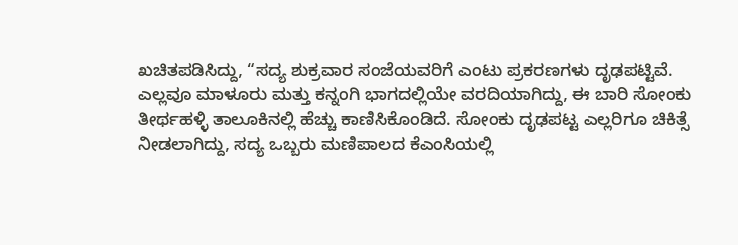ಖಚಿತಪಡಿಸಿದ್ದು, “ಸದ್ಯ ಶುಕ್ರವಾರ ಸಂಜೆಯವರಿಗೆ ಎಂಟು ಪ್ರಕರಣಗಳು ದೃಢಪಟ್ಟಿವೆ. ಎಲ್ಲವೂ ಮಾಳೂರು ಮತ್ತು ಕನ್ನಂಗಿ ಭಾಗದಲ್ಲಿಯೇ ವರದಿಯಾಗಿದ್ದು, ಈ ಬಾರಿ ಸೋಂಕು ತೀರ್ಥಹಳ್ಳಿ ತಾಲೂಕಿನಲ್ಲಿ ಹೆಚ್ಚು ಕಾಣಿಸಿಕೊಂಡಿದೆ. ಸೋಂಕು ದೃಢಪಟ್ಟ ಎಲ್ಲರಿಗೂ ಚಿಕಿತ್ಸೆ ನೀಡಲಾಗಿದ್ದು, ಸದ್ಯ ಒಬ್ಬರು ಮಣಿಪಾಲದ ಕೆಎಂಸಿಯಲ್ಲಿ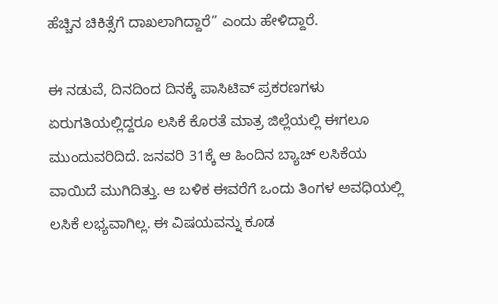ಹೆಚ್ಚಿನ ಚಿಕಿತ್ಸೆಗೆ ದಾಖಲಾಗಿದ್ದಾರೆ” ಎಂದು ಹೇಳಿದ್ದಾರೆ.

ಈ ನಡುವೆ, ದಿನದಿಂದ ದಿನಕ್ಕೆ ಪಾಸಿಟಿವ್ ಪ್ರಕರಣಗಳು ಏರುಗತಿಯಲ್ಲಿದ್ದರೂ ಲಸಿಕೆ ಕೊರತೆ ಮಾತ್ರ ಜಿಲ್ಲೆಯಲ್ಲಿ ಈಗಲೂ ಮುಂದುವರಿದಿದೆ. ಜನವರಿ 31ಕ್ಕೆ ಆ ಹಿಂದಿನ ಬ್ಯಾಚ್ ಲಸಿಕೆಯ ವಾಯಿದೆ ಮುಗಿದಿತ್ತು. ಆ ಬಳಿಕ ಈವರೆಗೆ ಒಂದು ತಿಂಗಳ ಅವಧಿಯಲ್ಲಿ ಲಸಿಕೆ ಲಭ್ಯವಾಗಿಲ್ಲ. ಈ ವಿಷಯವನ್ನು ಕೂಡ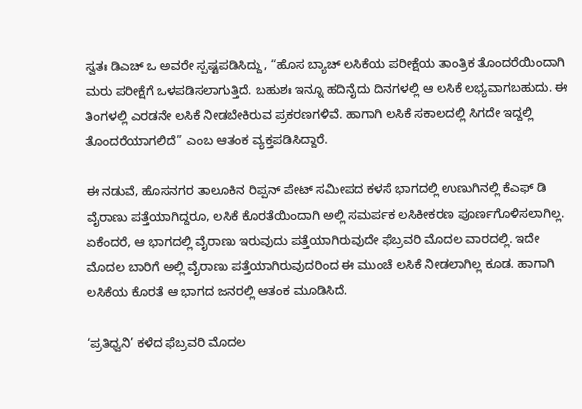ಸ್ವತಃ ಡಿಎಚ್ ಒ ಅವರೇ ಸ್ಪಷ್ಟಪಡಿಸಿದ್ದು, “ಹೊಸ ಬ್ಯಾಚ್ ಲಸಿಕೆಯ ಪರೀಕ್ಷೆಯ ತಾಂತ್ರಿಕ ತೊಂದರೆಯಿಂದಾಗಿ ಮರು ಪರೀಕ್ಷೆಗೆ ಒಳಪಡಿಸಲಾಗುತ್ತಿದೆ. ಬಹುಶಃ ಇನ್ನೂ ಹದಿನೈದು ದಿನಗಳಲ್ಲಿ ಆ ಲಸಿಕೆ ಲಭ್ಯವಾಗಬಹುದು. ಈ ತಿಂಗಳಲ್ಲಿ ಎರಡನೇ ಲಸಿಕೆ ನೀಡಬೇಕಿರುವ ಪ್ರಕರಣಗಳಿವೆ. ಹಾಗಾಗಿ ಲಸಿಕೆ ಸಕಾಲದಲ್ಲಿ ಸಿಗದೇ ಇದ್ದಲ್ಲಿ ತೊಂದರೆಯಾಗಲಿದೆ” ಎಂಬ ಆತಂಕ ವ್ಯಕ್ತಪಡಿಸಿದ್ದಾರೆ.

ಈ ನಡುವೆ, ಹೊಸನಗರ ತಾಲೂಕಿನ ರಿಪ್ಪನ್ ಪೇಟ್ ಸಮೀಪದ ಕಳಸೆ ಭಾಗದಲ್ಲಿ ಉಣುಗಿನಲ್ಲಿ ಕೆಎಫ್ ಡಿ ವೈರಾಣು ಪತ್ತೆಯಾಗಿದ್ದರೂ, ಲಸಿಕೆ ಕೊರತೆಯಿಂದಾಗಿ ಅಲ್ಲಿ ಸಮರ್ಪಕ ಲಸಿಕೀಕರಣ ಪೂರ್ಣಗೊಳಿಸಲಾಗಿಲ್ಲ. ಏಕೆಂದರೆ, ಆ ಭಾಗದಲ್ಲಿ ವೈರಾಣು ಇರುವುದು ಪತ್ತೆಯಾಗಿರುವುದೇ ಫೆಬ್ರವರಿ ಮೊದಲ ವಾರದಲ್ಲಿ. ಇದೇ ಮೊದಲ ಬಾರಿಗೆ ಅಲ್ಲಿ ವೈರಾಣು ಪತ್ತೆಯಾಗಿರುವುದರಿಂದ ಈ ಮುಂಚೆ ಲಸಿಕೆ ನೀಡಲಾಗಿಲ್ಲ ಕೂಡ. ಹಾಗಾಗಿ ಲಸಿಕೆಯ ಕೊರತೆ ಆ ಭಾಗದ ಜನರಲ್ಲಿ ಆತಂಕ ಮೂಡಿಸಿದೆ.

‘ಪ್ರತಿಧ್ವನಿ’ ಕಳೆದ ಫೆಬ್ರವರಿ ಮೊದಲ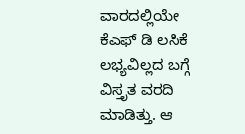ವಾರದಲ್ಲಿಯೇ ಕೆಎಫ್ ಡಿ ಲಸಿಕೆ ಲಭ್ಯವಿಲ್ಲದ ಬಗ್ಗೆ ವಿಸ್ತೃತ ವರದಿ ಮಾಡಿತ್ತು. ಆ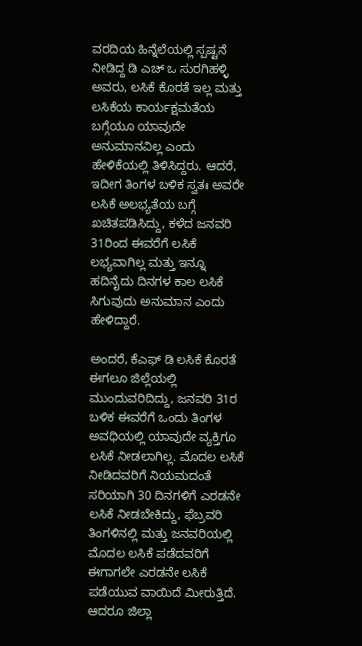ವರದಿಯ ಹಿನ್ನೆಲೆಯಲ್ಲಿ ಸ್ಪಷ್ಟನೆ ನೀಡಿದ್ದ ಡಿ ಎಚ್ ಒ ಸುರಗಿಹಳ್ಳಿ ಅವರು, ಲಸಿಕೆ ಕೊರತೆ ಇಲ್ಲ ಮತ್ತು ಲಸಿಕೆಯ ಕಾರ್ಯಕ್ಷಮತೆಯ ಬಗ್ಗೆಯೂ ಯಾವುದೇ ಅನುಮಾನವಿಲ್ಲ ಎಂದು ಹೇಳಿಕೆಯಲ್ಲಿ ತಿಳಿಸಿದ್ದರು. ಆದರೆ, ಇದೀಗ ತಿಂಗಳ ಬಳಿಕ ಸ್ವತಃ ಅವರೇ ಲಸಿಕೆ ಅಲಭ್ಯತೆಯ ಬಗ್ಗೆ ಖಚಿತಪಡಿಸಿದ್ದು, ಕಳೆದ ಜನವರಿ 31ರಿಂದ ಈವರೆಗೆ ಲಸಿಕೆ ಲಭ್ಯವಾಗಿಲ್ಲ ಮತ್ತು ಇನ್ನೂ ಹದಿನೈದು ದಿನಗಳ ಕಾಲ ಲಸಿಕೆ ಸಿಗುವುದು ಅನುಮಾನ ಎಂದು ಹೇಳಿದ್ದಾರೆ.

ಅಂದರೆ, ಕೆಎಫ್ ಡಿ ಲಸಿಕೆ ಕೊರತೆ ಈಗಲೂ ಜಿಲ್ಲೆಯಲ್ಲಿ ಮುಂದುವರಿದಿದ್ದು, ಜನವರಿ 31ರ ಬಳಿಕ ಈವರೆಗೆ ಒಂದು ತಿಂಗಳ ಅವಧಿಯಲ್ಲಿ ಯಾವುದೇ ವ್ಯಕ್ತಿಗೂ ಲಸಿಕೆ ನೀಡಲಾಗಿಲ್ಲ. ಮೊದಲ ಲಸಿಕೆ ನೀಡಿದವರಿಗೆ ನಿಯಮದಂತೆ ಸರಿಯಾಗಿ 30 ದಿನಗಳಿಗೆ ಎರಡನೇ ಲಸಿಕೆ ನೀಡಬೇಕಿದ್ದು, ಫೆಬ್ರವರಿ ತಿಂಗಳಿನಲ್ಲಿ ಮತ್ತು ಜನವರಿಯಲ್ಲಿ ಮೊದಲ ಲಸಿಕೆ ಪಡೆದವರಿಗೆ ಈಗಾಗಲೇ ಎರಡನೇ ಲಸಿಕೆ ಪಡೆಯುವ ವಾಯಿದೆ ಮೀರುತ್ತಿದೆ. ಆದರೂ ಜಿಲ್ಲಾ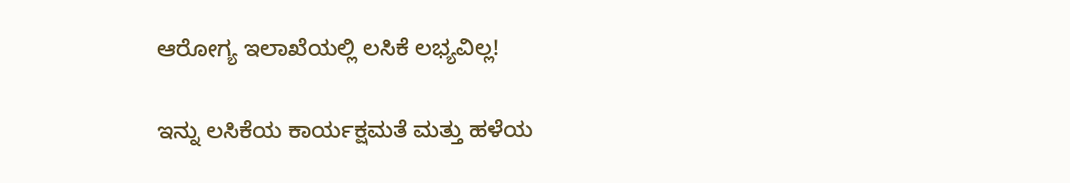ಆರೋಗ್ಯ ಇಲಾಖೆಯಲ್ಲಿ ಲಸಿಕೆ ಲಭ್ಯವಿಲ್ಲ!

ಇನ್ನು ಲಸಿಕೆಯ ಕಾರ್ಯಕ್ಷಮತೆ ಮತ್ತು ಹಳೆಯ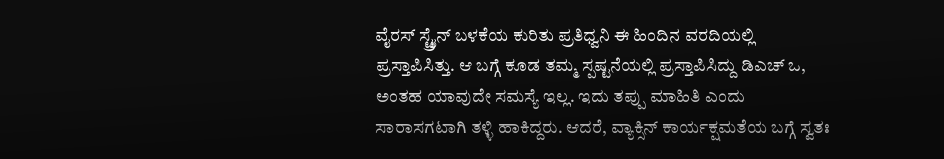ವೈರಸ್ ಸ್ಟ್ರೈನ್ ಬಳಕೆಯ ಕುರಿತು ಪ್ರತಿಧ್ವನಿ ಈ ಹಿಂದಿನ ವರದಿಯಲ್ಲಿ ಪ್ರಸ್ತಾಪಿಸಿತ್ತು. ಆ ಬಗ್ಗೆ ಕೂಡ ತಮ್ಮ ಸ್ಪಷ್ಟನೆಯಲ್ಲಿ ಪ್ರಸ್ತಾಪಿಸಿದ್ದು ಡಿಎಚ್ ಒ, ಅಂತಹ ಯಾವುದೇ ಸಮಸ್ಯೆ ಇಲ್ಲ. ಇದು ತಪ್ಪು ಮಾಹಿತಿ ಎಂದು ಸಾರಾಸಗಟಾಗಿ ತಳ್ಳಿ ಹಾಕಿದ್ದರು. ಆದರೆ, ವ್ಯಾಕ್ಸಿನ್ ಕಾರ್ಯಕ್ಷಮತೆಯ ಬಗ್ಗೆ ಸ್ವತಃ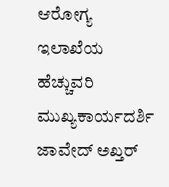ಆರೋಗ್ಯ ಇಲಾಖೆಯ ಹೆಚ್ಚುವರಿ ಮುಖ್ಯಕಾರ್ಯದರ್ಶಿ ಜಾವೇದ್ ಅಖ್ತರ್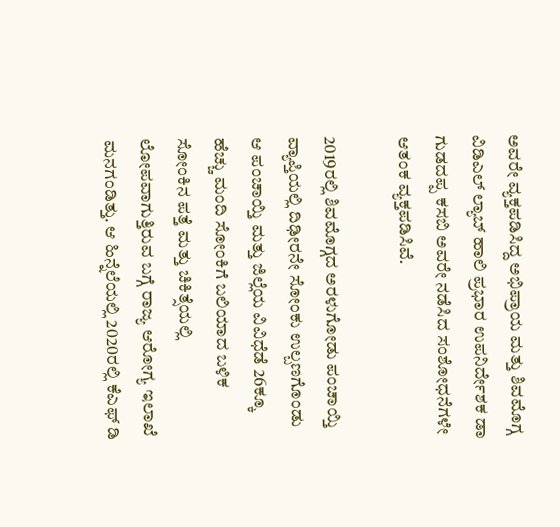ಅವರೇ ವ್ಯಕ್ತಪಡಿಸಿದ್ದ ಅಭಿಪ್ರಾಯ ಮತ್ತು ಶಿವಮೊಗ್ಗ ವಿಡಿಎಲ್ ಲ್ಯಾಬ್ ಹಾಲಿ ಪ್ರಭಾರ ಉಪನಿರ್ದೇಶಕ ಡಾ ಗುಡದಪ್ಪ ಕಸಬಿ ಅವರೇ ನಡೆಸಿದ ಸಂಶೋಧನೆಗಳೇ ಆತಂಕ ವ್ಯಕ್ತಪಡಿಸಿವೆ.

2019ರಲ್ಲಿ ಶಿವಮೊಗ್ಗದ ಅರಳುಗೋಡು ಪಂಚಾಯ್ತಿ ವ್ಯಾಪ್ತಿಯಲ್ಲಿ ದಿಢೀರನೇ ಸೋಂಕು ಉಲ್ಬಣಗೊಂಡು ಆ ಪಂಚಾಯ್ತಿ ಮತ್ತು ಜಿಲ್ಲೆಯ ವಿವಿಧೆಡೆ 26ಕ್ಕೂ ಹೆಚ್ಚು ಮಂದಿ ಸೋಂಕಿಗೆ ಬಲಿಯಾದ ಬಳಿಕ ಸೋಂಕಿನ ಪತ್ತೆ ಮತ್ತು ಚಿಕಿತ್ಸೆಯಲ್ಲಿ ಲೋಪವಾಗುತ್ತಿರುವ ಬಗ್ಗೆ ರಾಜ್ಯ ಆರೋಗ್ಯ ಇಲಾಖೆ ಮನಗಂಡಿತ್ತು. ಆ ಹಿನ್ನೆಲೆಯಲ್ಲಿ 2020ರಲ್ಲಿ ಕೆಎಫ್ ಡಿ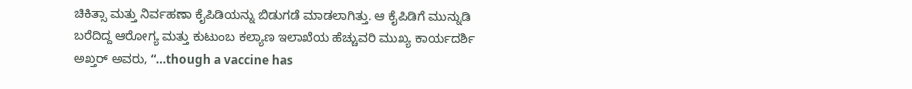ಚಿಕಿತ್ಸಾ ಮತ್ತು ನಿರ್ವಹಣಾ ಕೈಪಿಡಿಯನ್ನು ಬಿಡುಗಡೆ ಮಾಡಲಾಗಿತ್ತು. ಆ ಕೈಪಿಡಿಗೆ ಮುನ್ನುಡಿ ಬರೆದಿದ್ದ ಆರೋಗ್ಯ ಮತ್ತು ಕುಟುಂಬ ಕಲ್ಯಾಣ ಇಲಾಖೆಯ ಹೆಚ್ಚುವರಿ ಮುಖ್ಯ ಕಾರ್ಯದರ್ಶಿ ಅಖ್ತರ್ ಅವರು, “…though a vaccine has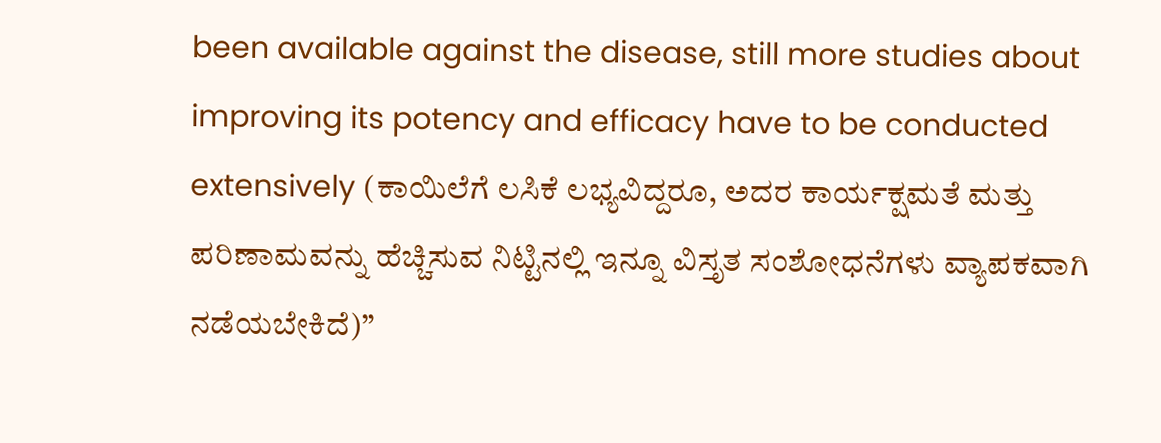been available against the disease, still more studies about improving its potency and efficacy have to be conducted extensively (ಕಾಯಿಲೆಗೆ ಲಸಿಕೆ ಲಭ್ಯವಿದ್ದರೂ, ಅದರ ಕಾರ್ಯಕ್ಷಮತೆ ಮತ್ತು ಪರಿಣಾಮವನ್ನು ಹೆಚ್ಚಿಸುವ ನಿಟ್ಟಿನಲ್ಲಿ ಇನ್ನೂ ವಿಸ್ತೃತ ಸಂಶೋಧನೆಗಳು ವ್ಯಾಪಕವಾಗಿ ನಡೆಯಬೇಕಿದೆ)”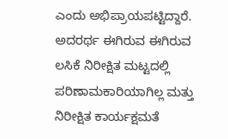ಎಂದು ಅಭಿಪ್ರಾಯಪಟ್ಟಿದ್ದಾರೆ. ಅದರರ್ಥ ಈಗಿರುವ ಈಗಿರುವ ಲಸಿಕೆ ನಿರೀಕ್ಷಿತ ಮಟ್ಟದಲ್ಲಿ ಪರಿಣಾಮಕಾರಿಯಾಗಿಲ್ಲ ಮತ್ತು ನಿರೀಕ್ಷಿತ ಕಾರ್ಯಕ್ಷಮತೆ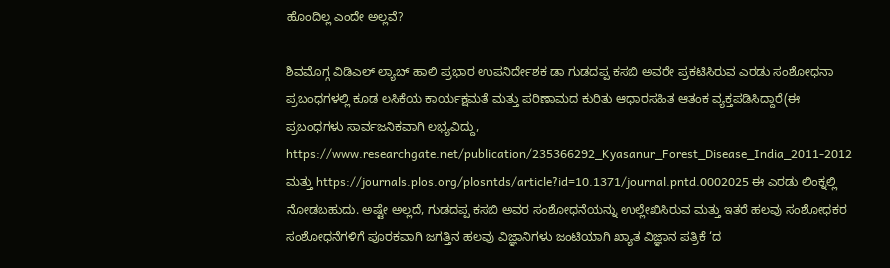ಹೊಂದಿಲ್ಲ ಎಂದೇ ಅಲ್ಲವೆ?

ಶಿವಮೊಗ್ಗ ವಿಡಿಎಲ್ ಲ್ಯಾಬ್ ಹಾಲಿ ಪ್ರಭಾರ ಉಪನಿರ್ದೇಶಕ ಡಾ ಗುಡದಪ್ಪ ಕಸಬಿ ಅವರೇ ಪ್ರಕಟಿಸಿರುವ ಎರಡು ಸಂಶೋಧನಾ ಪ್ರಬಂಧಗಳಲ್ಲಿ ಕೂಡ ಲಸಿಕೆಯ ಕಾರ್ಯಕ್ಷಮತೆ ಮತ್ತು ಪರಿಣಾಮದ ಕುರಿತು ಆಧಾರಸಹಿತ ಆತಂಕ ವ್ಯಕ್ತಪಡಿಸಿದ್ದಾರೆ(ಈ ಪ್ರಬಂಧಗಳು ಸಾರ್ವಜನಿಕವಾಗಿ ಲಭ್ಯವಿದ್ದು,  https://www.researchgate.net/publication/235366292_Kyasanur_Forest_Disease_India_2011-2012 ಮತ್ತು https://journals.plos.org/plosntds/article?id=10.1371/journal.pntd.0002025 ಈ ಎರಡು ಲಿಂಕ್ನಲ್ಲಿ ನೋಡಬಹುದು. ಅಷ್ಟೇ ಅಲ್ಲದೆ, ಗುಡದಪ್ಪ ಕಸಬಿ ಅವರ ಸಂಶೋಧನೆಯನ್ನು ಉಲ್ಲೇಖಿಸಿರುವ ಮತ್ತು ಇತರೆ ಹಲವು ಸಂಶೋಧಕರ ಸಂಶೋಧನೆಗಳಿಗೆ ಪೂರಕವಾಗಿ ಜಗತ್ತಿನ ಹಲವು ವಿಜ್ಞಾನಿಗಳು ಜಂಟಿಯಾಗಿ ಖ್ಯಾತ ವಿಜ್ಞಾನ ಪತ್ರಿಕೆ ‘ದ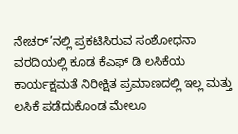ನೇಚರ್’ನಲ್ಲಿ ಪ್ರಕಟಿಸಿರುವ ಸಂಶೋಧನಾ ವರದಿಯಲ್ಲಿ ಕೂಡ ಕೆಎಫ್ ಡಿ ಲಸಿಕೆಯ ಕಾರ್ಯಕ್ಷಮತೆ ನಿರೀಕ್ಷಿತ ಪ್ರಮಾಣದಲ್ಲಿ ಇಲ್ಲ ಮತ್ತು ಲಸಿಕೆ ಪಡೆದುಕೊಂಡ ಮೇಲೂ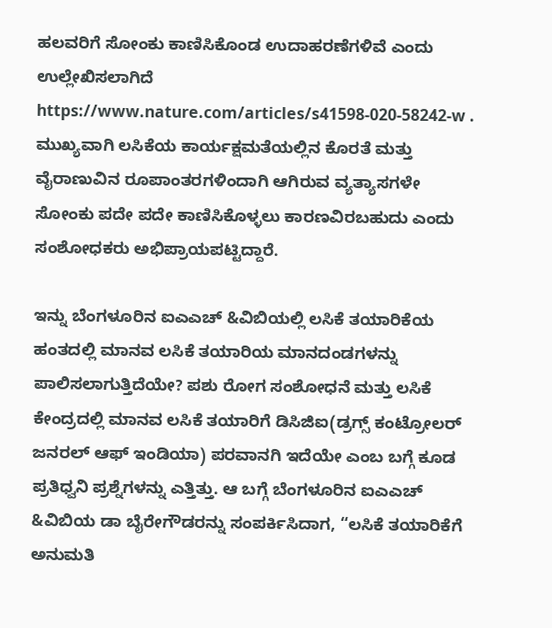ಹಲವರಿಗೆ ಸೋಂಕು ಕಾಣಿಸಿಕೊಂಡ ಉದಾಹರಣೆಗಳಿವೆ ಎಂದು ಉಲ್ಲೇಖಿಸಲಾಗಿದೆ https://www.nature.com/articles/s41598-020-58242-w . ಮುಖ್ಯವಾಗಿ ಲಸಿಕೆಯ ಕಾರ್ಯಕ್ಷಮತೆಯಲ್ಲಿನ ಕೊರತೆ ಮತ್ತು ವೈರಾಣುವಿನ ರೂಪಾಂತರಗಳಿಂದಾಗಿ ಆಗಿರುವ ವ್ಯತ್ಯಾಸಗಳೇ ಸೋಂಕು ಪದೇ ಪದೇ ಕಾಣಿಸಿಕೊಳ್ಳಲು ಕಾರಣವಿರಬಹುದು ಎಂದು ಸಂಶೋಧಕರು ಅಭಿಪ್ರಾಯಪಟ್ಟಿದ್ದಾರೆ.

ಇನ್ನು ಬೆಂಗಳೂರಿನ ಐಎಎಚ್ &ವಿಬಿಯಲ್ಲಿ ಲಸಿಕೆ ತಯಾರಿಕೆಯ ಹಂತದಲ್ಲಿ ಮಾನವ ಲಸಿಕೆ ತಯಾರಿಯ ಮಾನದಂಡಗಳನ್ನು ಪಾಲಿಸಲಾಗುತ್ತಿದೆಯೇ? ಪಶು ರೋಗ ಸಂಶೋಧನೆ ಮತ್ತು ಲಸಿಕೆ ಕೇಂದ್ರದಲ್ಲಿ ಮಾನವ ಲಸಿಕೆ ತಯಾರಿಗೆ ಡಿಸಿಜಿಐ(ಡ್ರಗ್ಸ್ ಕಂಟ್ರೋಲರ್ ಜನರಲ್ ಆಫ್ ಇಂಡಿಯಾ) ಪರವಾನಗಿ ಇದೆಯೇ ಎಂಬ ಬಗ್ಗೆ ಕೂಡ ಪ್ರತಿಧ್ವನಿ ಪ್ರಶ್ನೆಗಳನ್ನು ಎತ್ತಿತ್ತು. ಆ ಬಗ್ಗೆ ಬೆಂಗಳೂರಿನ ಐಎಎಚ್ &ವಿಬಿಯ ಡಾ ಬೈರೇಗೌಡರನ್ನು ಸಂಪರ್ಕಿಸಿದಾಗ, “ಲಸಿಕೆ ತಯಾರಿಕೆಗೆ ಅನುಮತಿ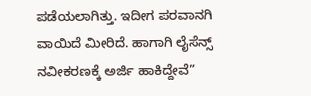ಪಡೆಯಲಾಗಿತ್ತು. ಇದೀಗ ಪರವಾನಗಿ ವಾಯಿದೆ ಮೀರಿದೆ. ಹಾಗಾಗಿ ಲೈಸೆನ್ಸ್ ನವೀಕರಣಕ್ಕೆ ಅರ್ಜಿ ಹಾಕಿದ್ದೇವೆ”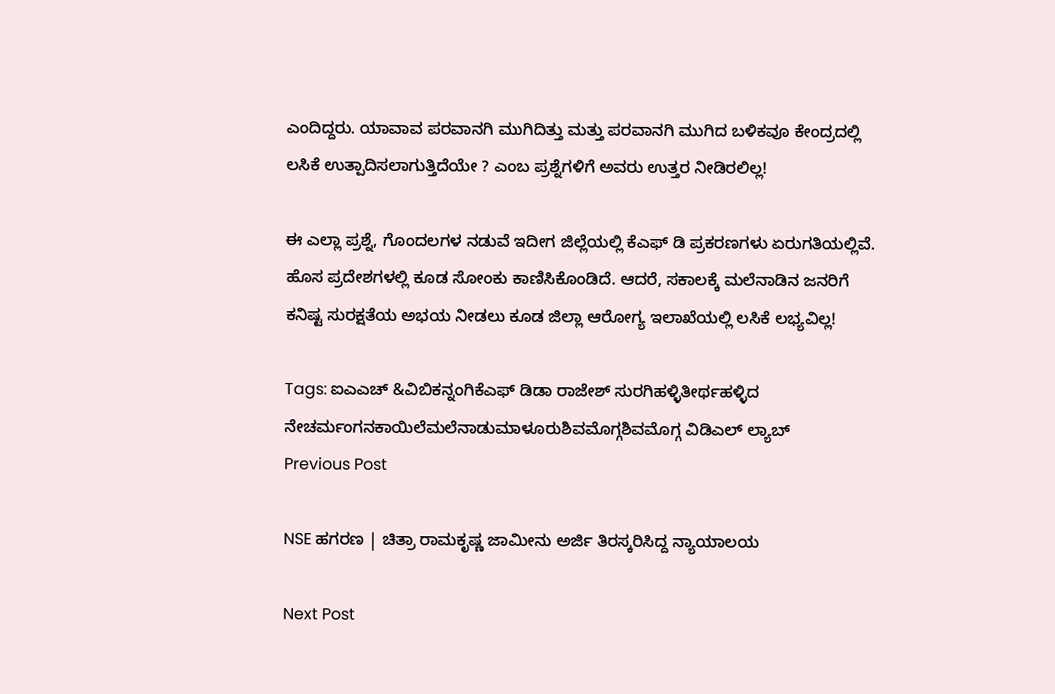ಎಂದಿದ್ದರು. ಯಾವಾವ ಪರವಾನಗಿ ಮುಗಿದಿತ್ತು ಮತ್ತು ಪರವಾನಗಿ ಮುಗಿದ ಬಳಿಕವೂ ಕೇಂದ್ರದಲ್ಲಿ ಲಸಿಕೆ ಉತ್ಪಾದಿಸಲಾಗುತ್ತಿದೆಯೇ ? ಎಂಬ ಪ್ರಶ್ನೆಗಳಿಗೆ ಅವರು ಉತ್ತರ ನೀಡಿರಲಿಲ್ಲ!

ಈ ಎಲ್ಲಾ ಪ್ರಶ್ನೆ, ಗೊಂದಲಗಳ ನಡುವೆ ಇದೀಗ ಜಿಲ್ಲೆಯಲ್ಲಿ ಕೆಎಫ್ ಡಿ ಪ್ರಕರಣಗಳು ಏರುಗತಿಯಲ್ಲಿವೆ. ಹೊಸ ಪ್ರದೇಶಗಳಲ್ಲಿ ಕೂಡ ಸೋಂಕು ಕಾಣಿಸಿಕೊಂಡಿದೆ. ಆದರೆ, ಸಕಾಲಕ್ಕೆ ಮಲೆನಾಡಿನ ಜನರಿಗೆ ಕನಿಷ್ಟ ಸುರಕ್ಷತೆಯ ಅಭಯ ನೀಡಲು ಕೂಡ ಜಿಲ್ಲಾ ಆರೋಗ್ಯ ಇಲಾಖೆಯಲ್ಲಿ ಲಸಿಕೆ ಲಭ್ಯವಿಲ್ಲ!

Tags: ಐಎಎಚ್ &ವಿಬಿಕನ್ನಂಗಿಕೆಎಫ್ ಡಿಡಾ ರಾಜೇಶ್ ಸುರಗಿಹಳ್ಳಿತೀರ್ಥಹಳ್ಳಿದ ನೇಚರ್ಮಂಗನಕಾಯಿಲೆಮಲೆನಾಡುಮಾಳೂರುಶಿವಮೊಗ್ಗಶಿವಮೊಗ್ಗ ವಿಡಿಎಲ್ ಲ್ಯಾಬ್
Previous Post

NSE ಹಗರಣ | ಚಿತ್ರಾ ರಾಮಕೃಷ್ಣ ಜಾಮೀನು ಅರ್ಜಿ ತಿರಸ್ಕರಿಸಿದ್ದ ನ್ಯಾಯಾಲಯ

Next Post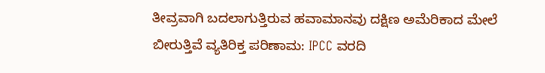ತೀವ್ರವಾಗಿ ಬದಲಾಗುತ್ತಿರುವ ಹವಾಮಾನವು ದಕ್ಷಿಣ ಅಮೆರಿಕಾದ ಮೇಲೆ ಬೀರುತ್ತಿವೆ ವ್ಯತಿರಿಕ್ತ ಪರಿಣಾಮ: IPCC ವರದಿ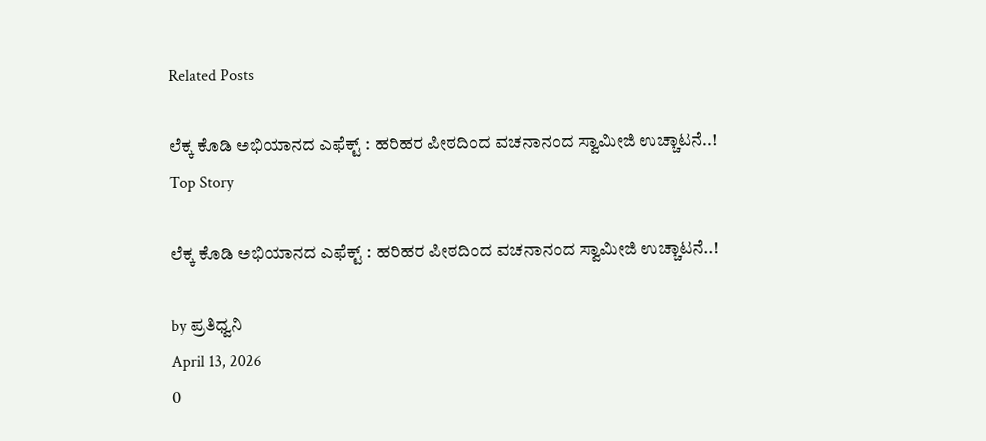Related Posts

ಲೆಕ್ಕ ಕೊಡಿ ಅಭಿಯಾನದ ಎಫೆಕ್ಟ್‌ : ಹರಿಹರ ಪೀಠದಿಂದ ವಚನಾನಂದ ಸ್ವಾಮೀಜಿ ಉಚ್ಚಾಟನೆ..!
Top Story

ಲೆಕ್ಕ ಕೊಡಿ ಅಭಿಯಾನದ ಎಫೆಕ್ಟ್‌ : ಹರಿಹರ ಪೀಠದಿಂದ ವಚನಾನಂದ ಸ್ವಾಮೀಜಿ ಉಚ್ಚಾಟನೆ..!

by ಪ್ರತಿಧ್ವನಿ
April 13, 2026
0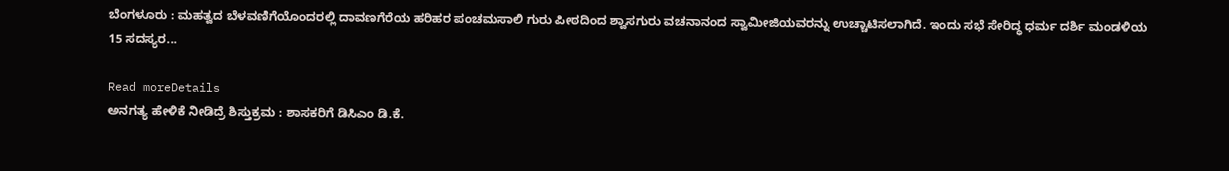ಬೆಂಗಳೂರು : ಮಹತ್ವದ ಬೆಳವಣಿಗೆಯೊಂದರಲ್ಲಿ ದಾವಣಗೆರೆಯ ಹರಿಹರ ಪಂಚಮಸಾಲಿ ಗುರು ಪೀಠದಿಂದ ಶ್ವಾಸಗುರು ವಚನಾನಂದ ಸ್ವಾಮೀಜಿಯವರನ್ನು ಉಚ್ಚಾಟಿಸಲಾಗಿದೆ. ಇಂದು ಸಭೆ ಸೇರಿದ್ಧ ಧರ್ಮ ದರ್ಶಿ ಮಂಡಳಿಯ 15 ಸದಸ್ಯರ...

Read moreDetails
ಅನಗತ್ಯ ಹೇಳಿಕೆ ನೀಡಿದ್ರೆ ಶಿಸ್ತುಕ್ರಮ : ಶಾಸಕರಿಗೆ ಡಿಸಿಎಂ ಡಿ.ಕೆ.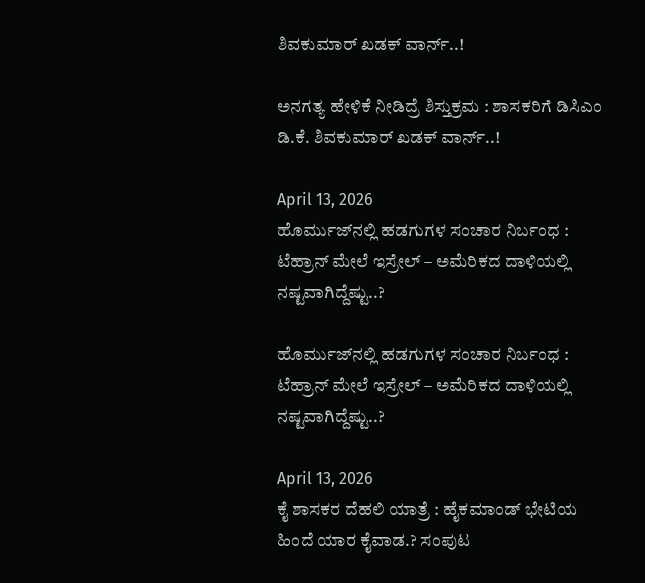ಶಿವಕುಮಾರ್ ಖಡಕ್‌ ವಾರ್ನ್..!

ಅನಗತ್ಯ ಹೇಳಿಕೆ ನೀಡಿದ್ರೆ ಶಿಸ್ತುಕ್ರಮ : ಶಾಸಕರಿಗೆ ಡಿಸಿಎಂ ಡಿ.ಕೆ. ಶಿವಕುಮಾರ್ ಖಡಕ್‌ ವಾರ್ನ್..!

April 13, 2026
ಹೊರ್ಮುಜ್‌ನಲ್ಲಿ ಹಡಗುಗಳ ಸಂಚಾರ ನಿರ್ಬಂಧ : ಟೆಹ್ರಾನ್‌ ಮೇಲೆ ಇಸ್ರೇಲ್‌ – ಅಮೆರಿಕದ ದಾಳಿಯಲ್ಲಿ ನಷ್ಟವಾಗಿದ್ದೆಷ್ಟು..?

ಹೊರ್ಮುಜ್‌ನಲ್ಲಿ ಹಡಗುಗಳ ಸಂಚಾರ ನಿರ್ಬಂಧ : ಟೆಹ್ರಾನ್‌ ಮೇಲೆ ಇಸ್ರೇಲ್‌ – ಅಮೆರಿಕದ ದಾಳಿಯಲ್ಲಿ ನಷ್ಟವಾಗಿದ್ದೆಷ್ಟು..?

April 13, 2026
ಕೈ ಶಾಸಕರ ದೆಹಲಿ ಯಾತ್ರೆ : ಹೈಕಮಾಂಡ್‌ ಭೇಟಿಯ ಹಿಂದೆ ಯಾರ ಕೈವಾಡ.? ಸಂಪುಟ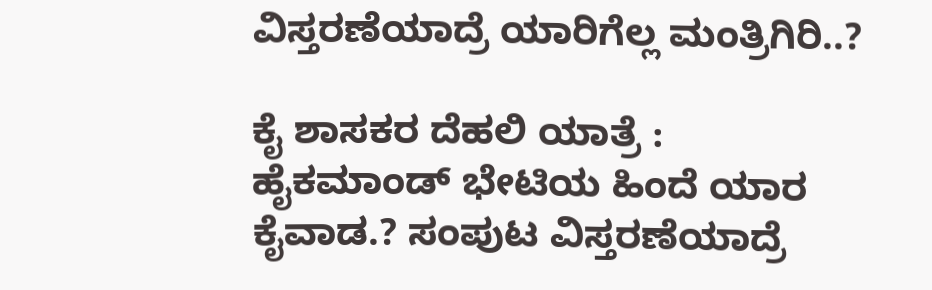ವಿಸ್ತರಣೆಯಾದ್ರೆ ಯಾರಿಗೆಲ್ಲ ಮಂತ್ರಿಗಿರಿ..?

ಕೈ ಶಾಸಕರ ದೆಹಲಿ ಯಾತ್ರೆ : ಹೈಕಮಾಂಡ್‌ ಭೇಟಿಯ ಹಿಂದೆ ಯಾರ ಕೈವಾಡ.? ಸಂಪುಟ ವಿಸ್ತರಣೆಯಾದ್ರೆ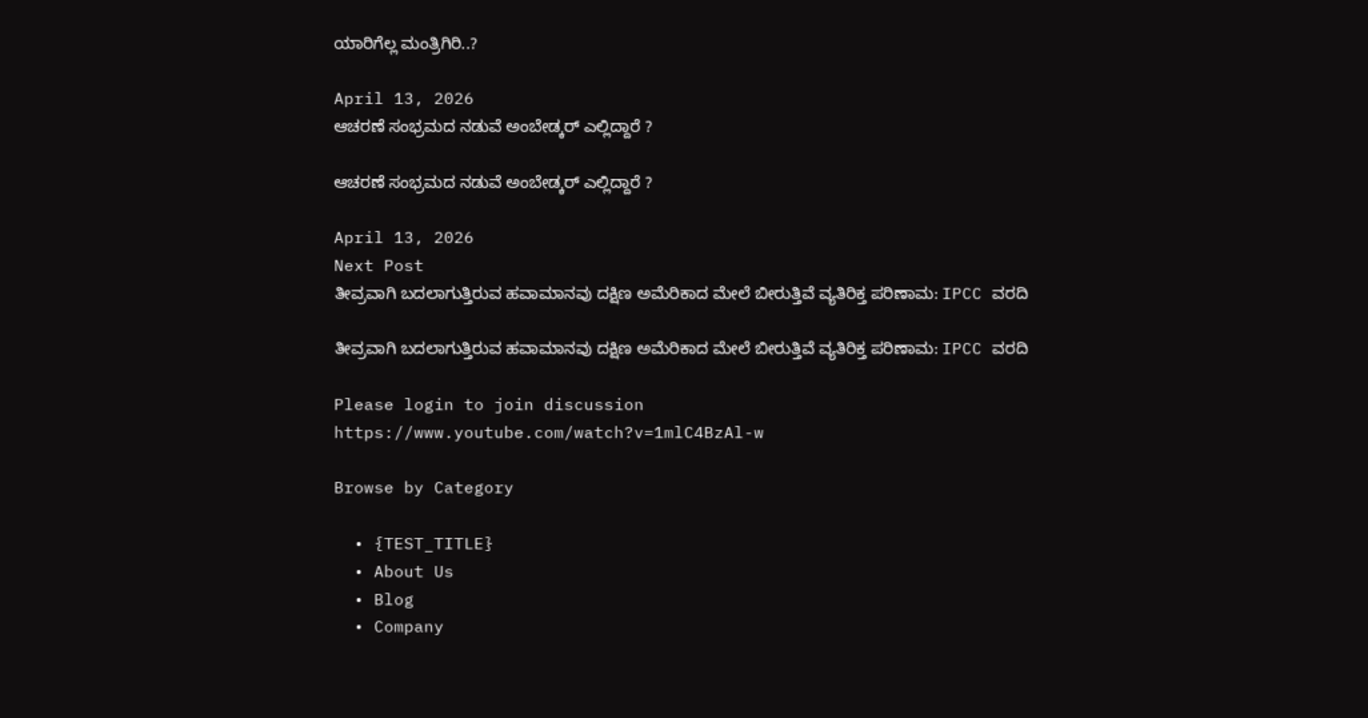ಯಾರಿಗೆಲ್ಲ ಮಂತ್ರಿಗಿರಿ..?

April 13, 2026
ಆಚರಣೆ ಸಂಭ್ರಮದ ನಡುವೆ ಅಂಬೇಡ್ಕರ್ ಎಲ್ಲಿದ್ದಾರೆ ?

ಆಚರಣೆ ಸಂಭ್ರಮದ ನಡುವೆ ಅಂಬೇಡ್ಕರ್ ಎಲ್ಲಿದ್ದಾರೆ ?

April 13, 2026
Next Post
ತೀವ್ರವಾಗಿ ಬದಲಾಗುತ್ತಿರುವ ಹವಾಮಾನವು ದಕ್ಷಿಣ ಅಮೆರಿಕಾದ ಮೇಲೆ ಬೀರುತ್ತಿವೆ ವ್ಯತಿರಿಕ್ತ ಪರಿಣಾಮ: IPCC ವರದಿ

ತೀವ್ರವಾಗಿ ಬದಲಾಗುತ್ತಿರುವ ಹವಾಮಾನವು ದಕ್ಷಿಣ ಅಮೆರಿಕಾದ ಮೇಲೆ ಬೀರುತ್ತಿವೆ ವ್ಯತಿರಿಕ್ತ ಪರಿಣಾಮ: IPCC ವರದಿ

Please login to join discussion
https://www.youtube.com/watch?v=1mlC4BzAl-w

Browse by Category

  • {TEST_TITLE}
  • About Us
  • Blog
  • Company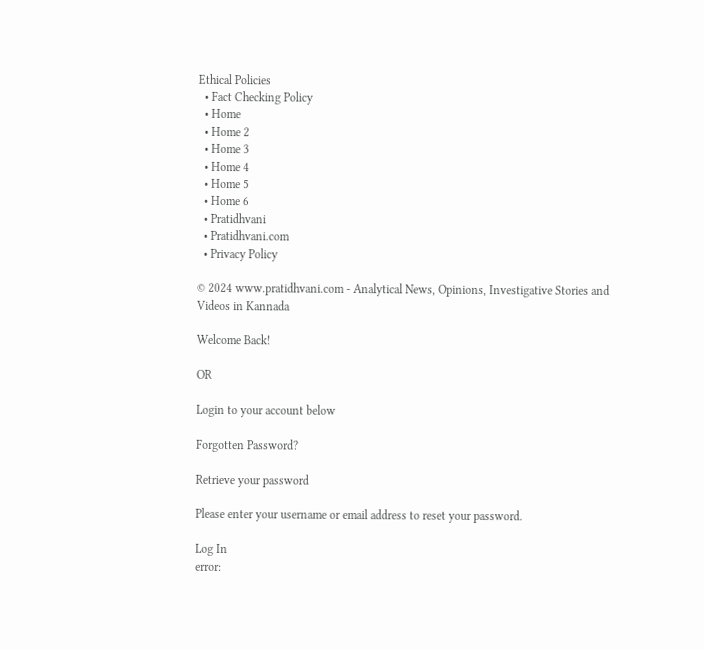Ethical Policies
  • Fact Checking Policy
  • Home
  • Home 2
  • Home 3
  • Home 4
  • Home 5
  • Home 6
  • Pratidhvani
  • Pratidhvani.com
  • Privacy Policy

© 2024 www.pratidhvani.com - Analytical News, Opinions, Investigative Stories and Videos in Kannada

Welcome Back!

OR

Login to your account below

Forgotten Password?

Retrieve your password

Please enter your username or email address to reset your password.

Log In
error: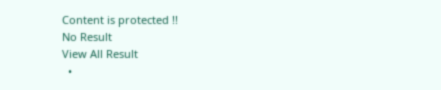Content is protected !!
No Result
View All Result
  •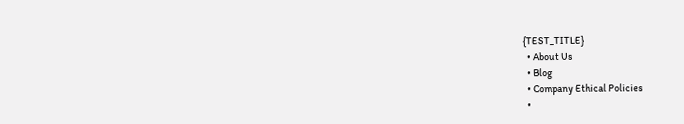{TEST_TITLE}
  • About Us
  • Blog
  • Company Ethical Policies
  •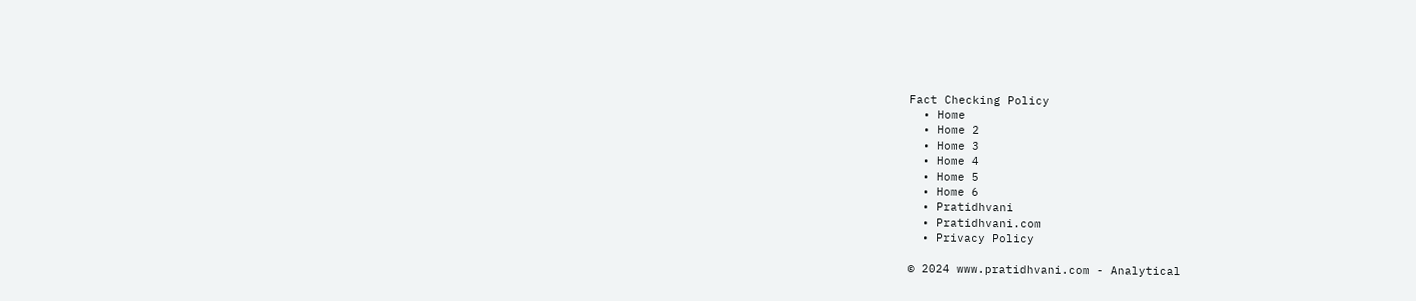Fact Checking Policy
  • Home
  • Home 2
  • Home 3
  • Home 4
  • Home 5
  • Home 6
  • Pratidhvani
  • Pratidhvani.com
  • Privacy Policy

© 2024 www.pratidhvani.com - Analytical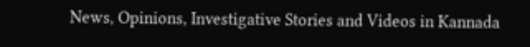News, Opinions, Investigative Stories and Videos in Kannada